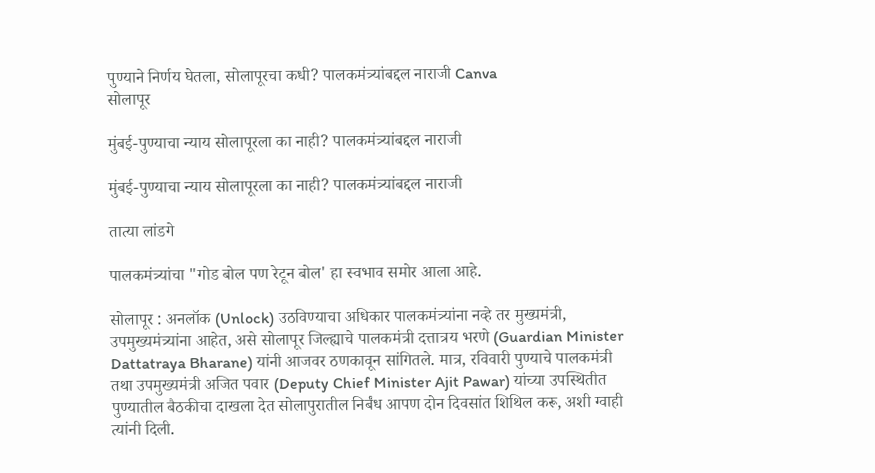पुण्याने निर्णय घेतला, सोलापूरचा कधी? पालकमंत्र्यांबद्दल नाराजी Canva
सोलापूर

मुंबई-पुण्याचा न्याय सोलापूरला का नाही? पालकमंत्र्यांबद्दल नाराजी

मुंबई-पुण्याचा न्याय सोलापूरला का नाही? पालकमंत्र्यांबद्दल नाराजी

तात्या लांडगे

पालकमंत्र्यांचा "गोड बोल पण रेटून बोल' हा स्वभाव समोर आला आहे.

सोलापूर : अनलॉक (Unlock) उठविण्याचा अधिकार पालकमंत्र्यांना नव्हे तर मुख्यमंत्री, उपमुख्यमंत्र्यांना आहेत, असे सोलापूर जिल्ह्याचे पालकमंत्री दत्तात्रय भरणे (Guardian Minister Dattatraya Bharane) यांनी आजवर ठणकावून सांगितले. मात्र, रविवारी पुण्याचे पालकमंत्री तथा उपमुख्यमंत्री अजित पवार (Deputy Chief Minister Ajit Pawar) यांच्या उपस्थितीत पुण्यातील बैठकीचा दाखला देत सोलापुरातील निर्बंध आपण दोन दिवसांत शिथिल करू, अशी ग्वाही त्यांनी दिली.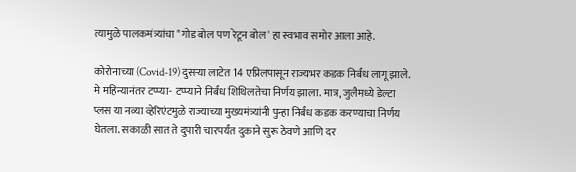त्यामुळे पालकमंत्र्यांचा "गोड बोल पण रेटून बोल' हा स्वभाव समोर आला आहे.

कोरोनाच्या (Covid-19) दुसऱ्या लाटेत 14 एप्रिलपासून राज्यभर कडक निर्बंध लागू झाले. मे महिन्यानंतर टप्प्या- टप्प्याने निर्बंध शिथिलतेचा निर्णय झाला. मात्र, जुलैमध्ये डेल्टा प्लस या नव्या व्हेरिएंटमुळे राज्याच्या मुख्यमंत्र्यांनी पुन्हा निर्बंध कडक करण्याचा निर्णय घेतला. सकाळी सात ते दुपारी चारपर्यंत दुकाने सुरू ठेवणे आणि दर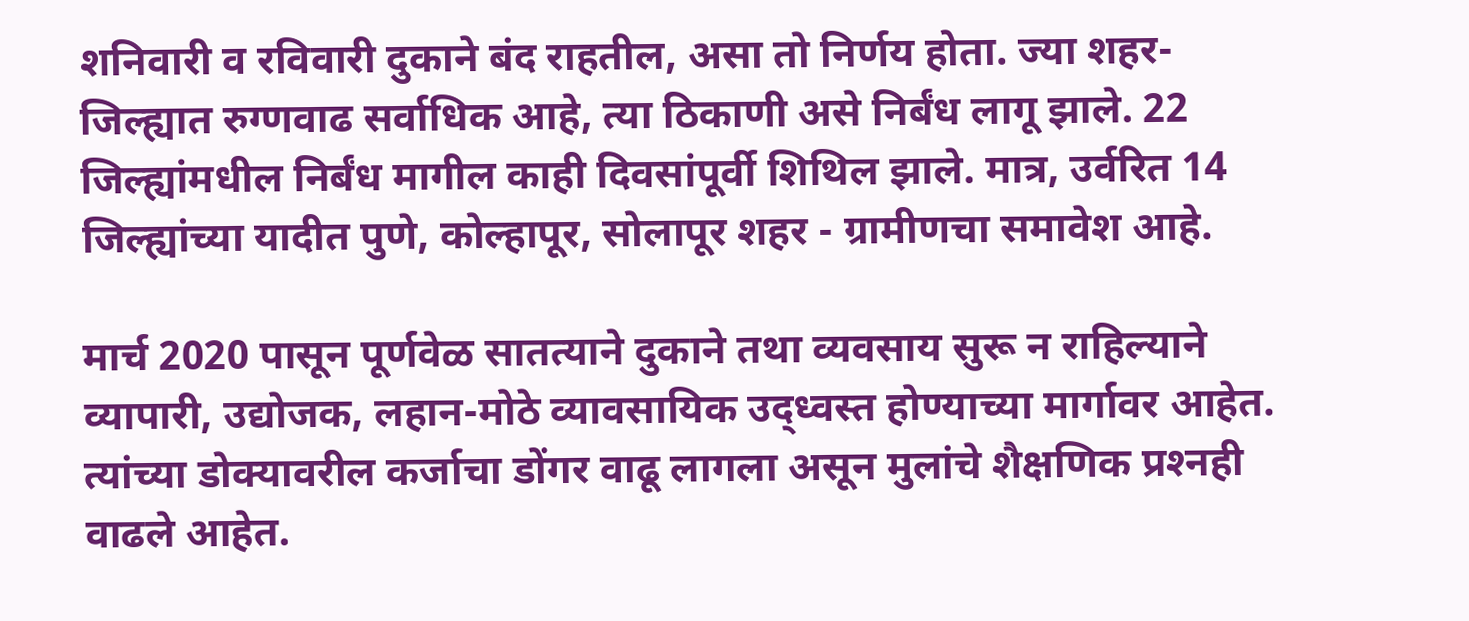शनिवारी व रविवारी दुकाने बंद राहतील, असा तो निर्णय होता. ज्या शहर-जिल्ह्यात रुग्णवाढ सर्वाधिक आहे, त्या ठिकाणी असे निर्बंध लागू झाले. 22 जिल्ह्यांमधील निर्बंध मागील काही दिवसांपूर्वी शिथिल झाले. मात्र, उर्वरित 14 जिल्ह्यांच्या यादीत पुणे, कोल्हापूर, सोलापूर शहर - ग्रामीणचा समावेश आहे.

मार्च 2020 पासून पूर्णवेळ सातत्याने दुकाने तथा व्यवसाय सुरू न राहिल्याने व्यापारी, उद्योजक, लहान-मोठे व्यावसायिक उद्‌ध्वस्त होण्याच्या मार्गावर आहेत. त्यांच्या डोक्‍यावरील कर्जाचा डोंगर वाढू लागला असून मुलांचे शैक्षणिक प्रश्‍नही वाढले आहेत.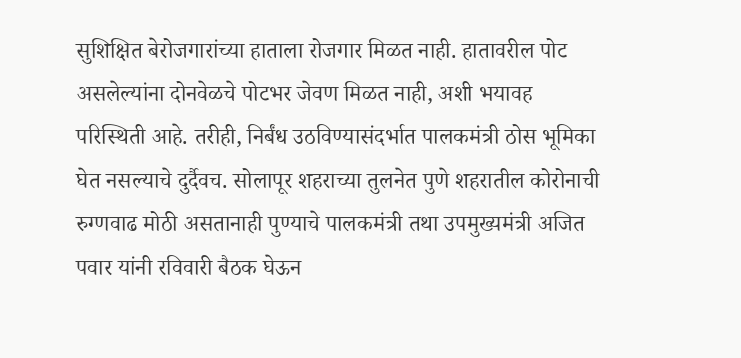सुशिक्षित बेरोजगारांच्या हाताला रोजगार मिळत नाही. हातावरील पोट असलेल्यांना दोनवेळचे पोटभर जेवण मिळत नाही, अशी भयावह परिस्थिती आहे. तरीही, निर्बंध उठविण्यासंदर्भात पालकमंत्री ठोस भूमिका घेत नसल्याचे दुर्दैवच. सोलापूर शहराच्या तुलनेत पुणे शहरातील कोरोनाची रुग्णवाढ मोठी असतानाही पुण्याचे पालकमंत्री तथा उपमुख्यमंत्री अजित पवार यांनी रविवारी बैठक घेऊन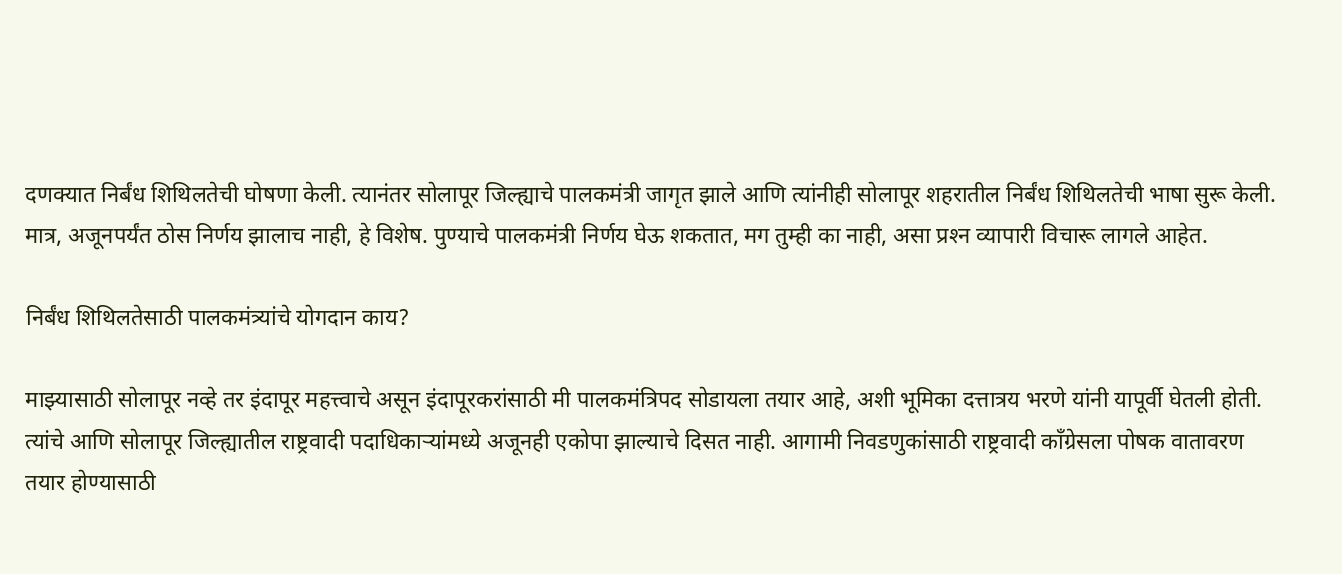दणक्‍यात निर्बंध शिथिलतेची घोषणा केली. त्यानंतर सोलापूर जिल्ह्याचे पालकमंत्री जागृत झाले आणि त्यांनीही सोलापूर शहरातील निर्बंध शिथिलतेची भाषा सुरू केली. मात्र, अजूनपर्यंत ठोस निर्णय झालाच नाही, हे विशेष. पुण्याचे पालकमंत्री निर्णय घेऊ शकतात, मग तुम्ही का नाही, असा प्रश्‍न व्यापारी विचारू लागले आहेत.

निर्बंध शिथिलतेसाठी पालकमंत्र्यांचे योगदान काय?

माझ्यासाठी सोलापूर नव्हे तर इंदापूर महत्त्वाचे असून इंदापूरकरांसाठी मी पालकमंत्रिपद सोडायला तयार आहे, अशी भूमिका दत्तात्रय भरणे यांनी यापूर्वी घेतली होती. त्यांचे आणि सोलापूर जिल्ह्यातील राष्ट्रवादी पदाधिकाऱ्यांमध्ये अजूनही एकोपा झाल्याचे दिसत नाही. आगामी निवडणुकांसाठी राष्ट्रवादी कॉंग्रेसला पोषक वातावरण तयार होण्यासाठी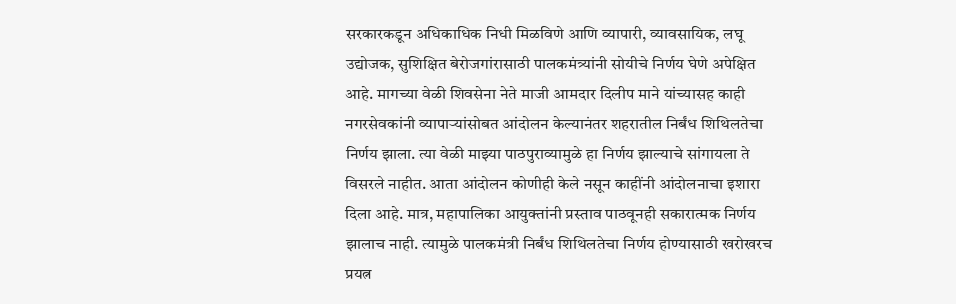सरकारकडून अधिकाधिक निधी मिळविणे आणि व्यापारी, व्यावसायिक, लघू उद्योजक, सुशिक्षित बेरोजगांरासाठी पालकमंत्र्यांनी सोयीचे निर्णय घेणे अपेक्षित आहे. मागच्या वेळी शिवसेना नेते माजी आमदार दिलीप माने यांच्यासह काही नगरसेवकांनी व्यापाऱ्यांसोबत आंदोलन केल्यानंतर शहरातील निर्बंध शिथिलतेचा निर्णय झाला. त्या वेळी माझ्या पाठपुराव्यामुळे हा निर्णय झाल्याचे सांगायला ते विसरले नाहीत. आता आंदोलन कोणीही केले नसून काहींनी आंदोलनाचा इशारा दिला आहे. मात्र, महापालिका आयुक्‍तांनी प्रस्ताव पाठवूनही सकारात्मक निर्णय झालाच नाही. त्यामुळे पालकमंत्री निर्बंध शिथिलतेचा निर्णय होण्यासाठी खरोखरच प्रयत्न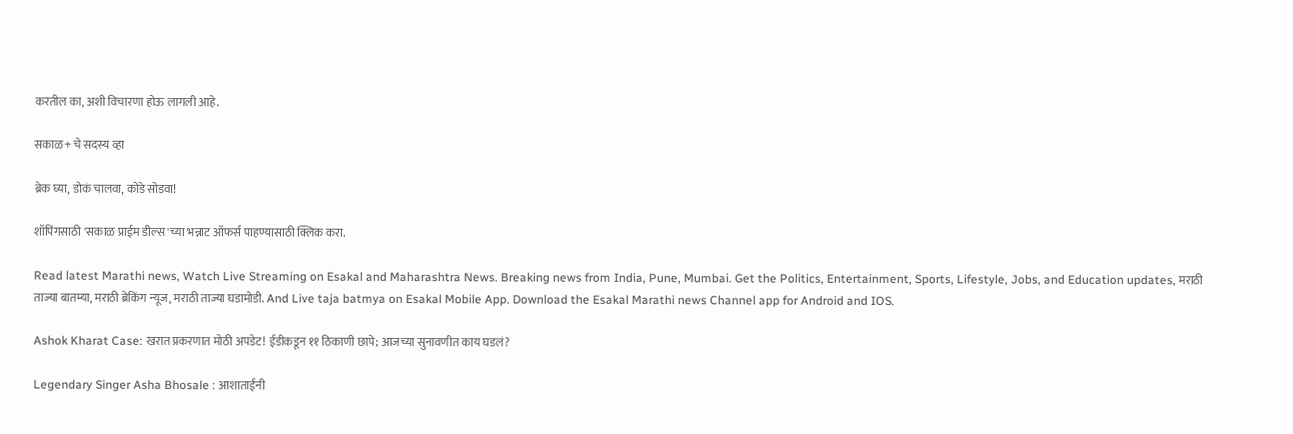करतील का, अशी विचारणा होऊ लागली आहे.

सकाळ+ चे सदस्य व्हा

ब्रेक घ्या, डोकं चालवा, कोडे सोडवा!

शॉपिंगसाठी 'सकाळ प्राईम डील्स'च्या भन्नाट ऑफर्स पाहण्यासाठी क्लिक करा.

Read latest Marathi news, Watch Live Streaming on Esakal and Maharashtra News. Breaking news from India, Pune, Mumbai. Get the Politics, Entertainment, Sports, Lifestyle, Jobs, and Education updates, मराठी ताज्या बातम्या, मराठी ब्रेकिंग न्यूज, मराठी ताज्या घडामोडी. And Live taja batmya on Esakal Mobile App. Download the Esakal Marathi news Channel app for Android and IOS.

Ashok Kharat Case: खरात प्रकरणात मोठी अपडेट! ईडीकडून ११ ठिकाणी छापे; आजच्या सुनावणीत काय घडलं?

Legendary Singer Asha Bhosale : आशाताईंनी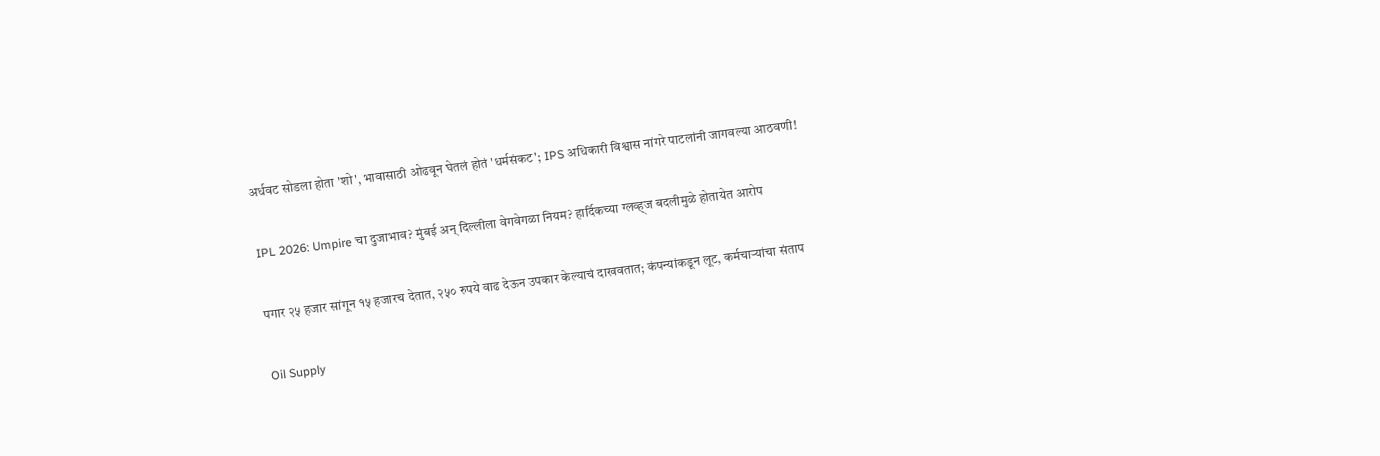अर्धवट सोडला होता 'शो', भावासाठी ओढवून घेतलं होतं 'धर्मसंकट'; IPS अधिकारी विश्वास नांगरे पाटलांनी जागवल्या आठवणी!

IPL 2026: Umpire चा दुजाभाव? मुंबई अन् दिल्लीला वेगवेगळा नियम? हार्दिकच्या ग्लव्ह्ज बदलीमुळे होतायेत आरोप

पगार २५ हजार सांगून १५ हजारच देतात, २५० रुपये वाढ देऊन उपकार केल्याचं दाखवतात; कंपन्यांकडून लूट, कर्मचाऱ्यांचा संताप

Oil Supply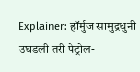Explainer: हॉर्मुज सामुद्रधुनी उघडली तरी पेट्रोल-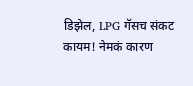डिझेल, LPG गॅसच संकट कायम! नेमकं कारण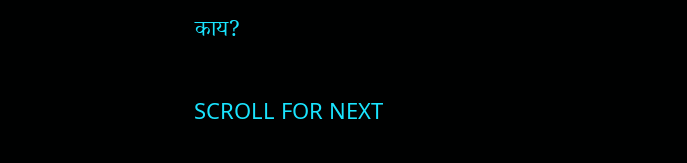काय?

SCROLL FOR NEXT